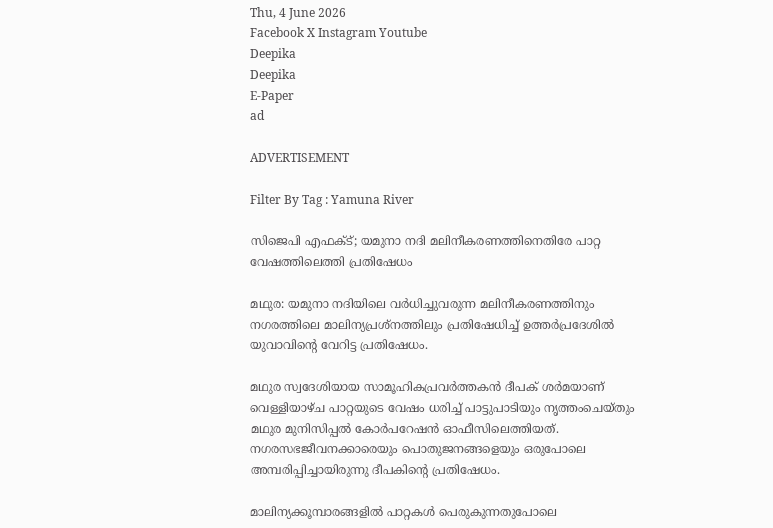Thu, 4 June 2026
Facebook X Instagram Youtube
Deepika
Deepika
E-Paper
ad

ADVERTISEMENT

Filter By Tag : Yamuna River

സിജെപി എഫക്‌ട്; യമുനാ നദി മലിനീകരണത്തിനെതിരേ പാറ്റ വേഷത്തിലെത്തി പ്രതിഷേധം

മഥുര: യമുനാ നദിയിലെ വർധിച്ചുവരുന്ന മലിനീകരണത്തിനും നഗരത്തിലെ മാലിന്യപ്രശ്‌നത്തിലും പ്രതിഷേധിച്ച് ഉത്തർപ്രദേശിൽ യുവാവിന്‍റെ വേറിട്ട പ്രതിഷേധം.

മഥുര സ്വദേശിയായ സാമൂഹികപ്രവർത്തകൻ ദീപക് ശർമയാണ് വെള്ളിയാഴ്ച പാറ്റയുടെ വേഷം ധരിച്ച് പാട്ടുപാടിയും നൃത്തംചെയ്തും മഥുര മുനിസിപ്പൽ കോർപറേഷൻ ഓഫീസിലെത്തിയത്. നഗരസഭജീവനക്കാരെയും പൊതുജനങ്ങളെയും ഒരുപോലെ അമ്പരിപ്പിച്ചായിരുന്നു ദീപകിന്‍റെ പ്രതിഷേധം.

മാലിന്യക്കൂമ്പാരങ്ങളിൽ പാറ്റകൾ പെരുകുന്നതുപോലെ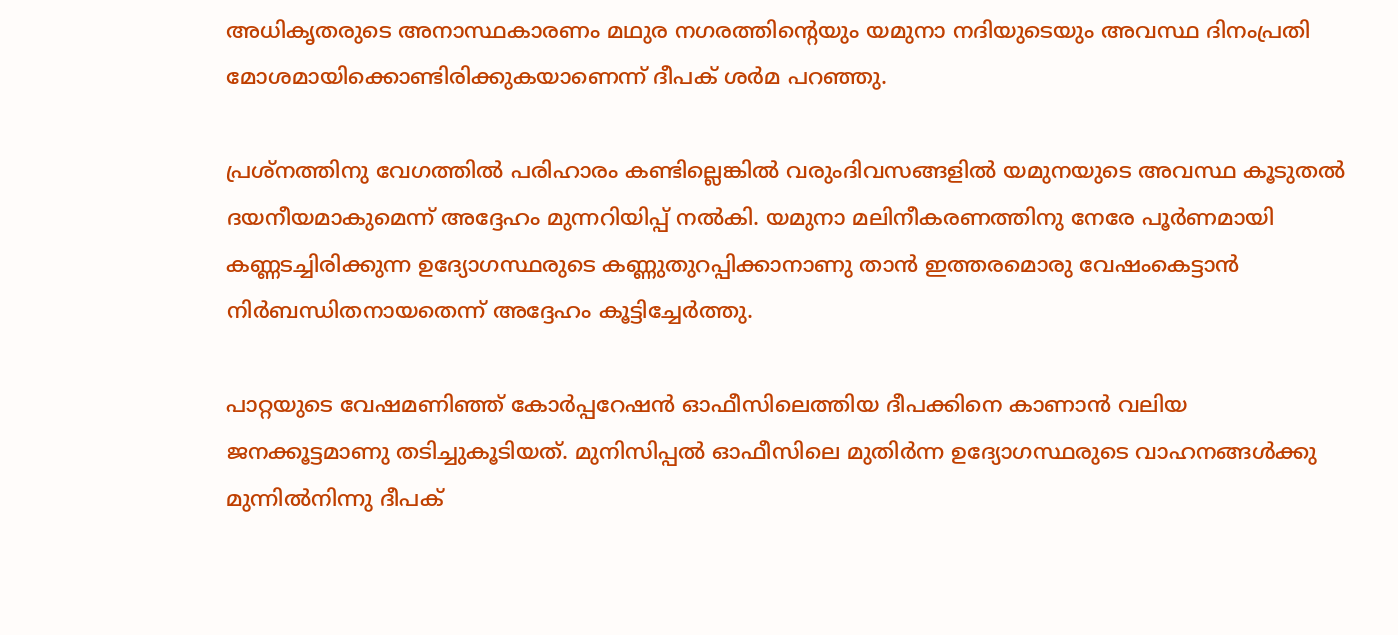അധികൃതരുടെ അനാസ്ഥകാരണം മഥുര നഗരത്തിന്‍റെയും യമുനാ നദിയുടെയും അവസ്ഥ ദിനംപ്രതി മോശമായിക്കൊണ്ടിരിക്കുകയാണെന്ന് ദീപക് ശർമ പറഞ്ഞു.

പ്രശ്‌നത്തിനു വേഗത്തിൽ പരിഹാരം കണ്ടില്ലെങ്കിൽ വരുംദിവസങ്ങളിൽ യമുനയുടെ അവസ്ഥ കൂടുതൽ ദയനീയമാകുമെന്ന് അദ്ദേഹം മുന്നറിയിപ്പ് നൽകി. യമുനാ മലിനീകരണത്തിനു നേരേ പൂർണമായി കണ്ണടച്ചിരിക്കുന്ന ഉദ്യോഗസ്ഥരുടെ കണ്ണുതുറപ്പിക്കാനാണു താൻ ഇത്തരമൊരു വേഷംകെട്ടാൻ നിർബന്ധിതനായതെന്ന് അദ്ദേഹം കൂട്ടിച്ചേർത്തു.

പാറ്റയുടെ വേഷമണിഞ്ഞ് കോർപ്പറേഷൻ ഓഫീസിലെത്തിയ ദീപക്കിനെ കാണാൻ വലിയ ജനക്കൂട്ടമാണു തടിച്ചുകൂടിയത്. മുനിസിപ്പൽ ഓഫീസിലെ മുതിർന്ന ഉദ്യോഗസ്ഥരുടെ വാഹനങ്ങൾക്കു മുന്നിൽനിന്നു ദീപക്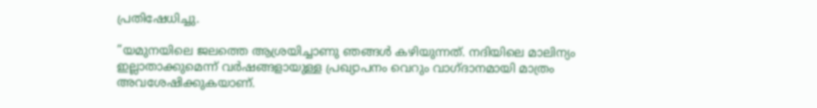പ്രതിഷേധിച്ചു.

”യമുനയിലെ ജലത്തെ ആശ്രയിച്ചാണു ഞങ്ങൾ കഴിയുന്നത്. നദിയിലെ മാലിന്യം ഇല്ലാതാക്കുമെന്ന് വർഷങ്ങളായുള്ള പ്രഖ്യാപനം വെറും വാഗ്ദാനമായി മാത്രം അവശേഷിക്കുകയാണ്.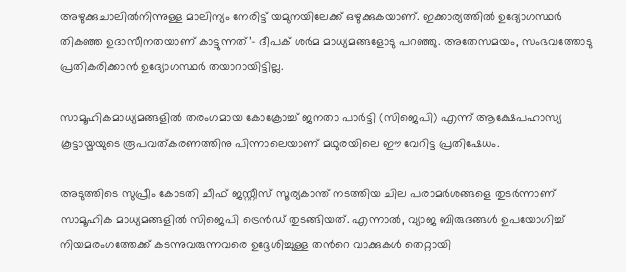അഴുക്കുചാലിൽനിന്നുള്ള മാലിന്യം നേരിട്ട് യമുനയിലേക്ക് ഒഴുക്കുകയാണ്. ഇക്കാര്യത്തിൽ ഉദ്യോഗസ്ഥർ തികഞ്ഞ ഉദാസീനതയാണ് കാട്ടുന്നത്’- ദീപക് ശർമ മാധ്യമങ്ങളോടു പറഞ്ഞു. അതേസമയം, സംഭവത്തോടു പ്രതികരിക്കാൻ ഉദ്യോഗസ്ഥർ തയാറായിട്ടില്ല.

സാമൂഹികമാധ്യമങ്ങളിൽ തരംഗമായ കോക്രോച്ച് ജനതാ പാർട്ടി (സിജെപി) എന്ന് ആക്ഷേപഹാസ്യ കൂട്ടായ്മയുടെ രൂപവത്കരണത്തിനു പിന്നാലെയാണ് മഥുരയിലെ ഈ വേറിട്ട പ്രതിഷേധം.

അടുത്തിടെ സുപ്രീം കോടതി ചീഫ് ജസ്റ്റീസ് സൂര്യകാന്ത് നടത്തിയ ചില പരാമർശങ്ങളെ തുടർന്നാണ് സാമൂഹിക മാധ്യമങ്ങളിൽ സിജെപി ട്രെൻഡ് തുടങ്ങിയത്. എന്നാൽ, വ്യാജ ബിരുദങ്ങൾ ഉപയോഗിച്ച് നിയമരംഗത്തേക്ക് കടന്നുവരുന്നവരെ ഉദ്ദേശിച്ചുള്ള തന്‍റെ വാക്കുകൾ തെറ്റായി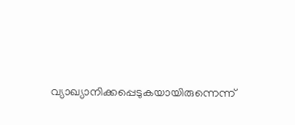വ്യാഖ്യാനിക്കപ്പെടുകയായിരുന്നെന്ന്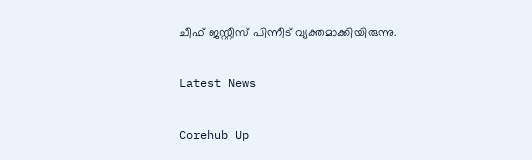ചീഫ് ജസ്റ്റീസ് പിന്നീട് വ്യക്തമാക്കിയിരുന്നു.

Latest News

Corehub Up